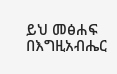ይህ መፅሐፍ በእግዚአብሔር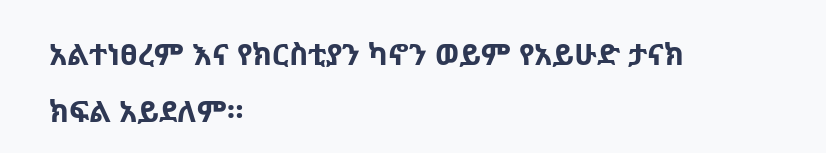አልተነፀረም እና የክርስቲያን ካኖን ወይም የአይሁድ ታናክ ክፍል አይደለም።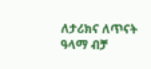ለታሪክና ለጥናት ዓላማ ብቻ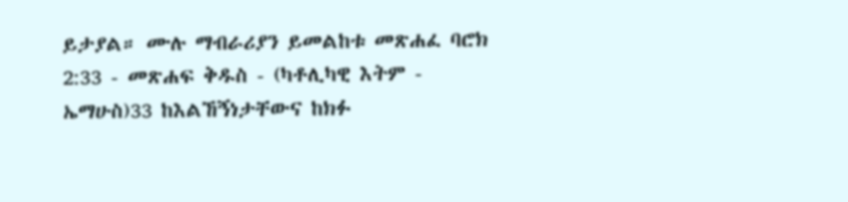ይታያል። ሙሉ ማብራሪያን ይመልከቱ መጽሐፈ ባሮክ 2:33 - መጽሐፍ ቅዱስ - (ካቶሊካዊ እትም - ኤማሁስ)33 ከእልኸኝነታቸውና ከክፉ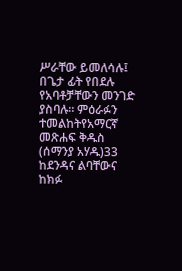ሥራቸው ይመለሳሉ፤ በጌታ ፊት የበደሉ የአባቶቻቸውን መንገድ ያስባሉ። ምዕራፉን ተመልከትየአማርኛ መጽሐፍ ቅዱስ (ሰማንያ አሃዱ)33 ከደንዳና ልባቸውና ከክፉ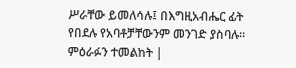ሥራቸው ይመለሳሉ፤ በእግዚአብሔር ፊት የበደሉ የአባቶቻቸውንም መንገድ ያስባሉ። ምዕራፉን ተመልከት |